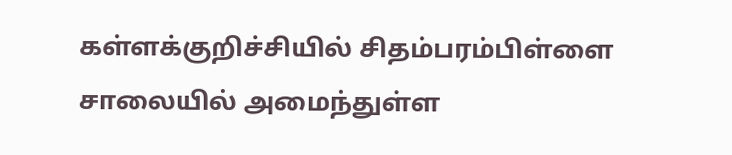கள்ளக்குறிச்சியில் சிதம்பரம்பிள்ளை சாலையில் அமைந்துள்ள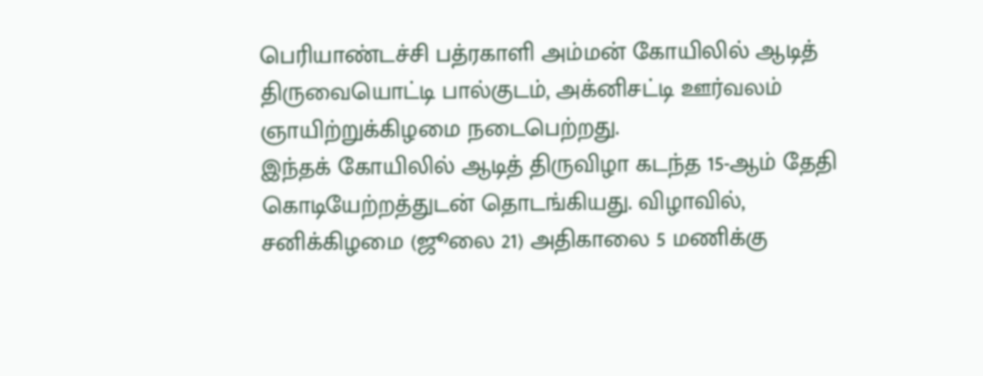பெரியாண்டச்சி பத்ரகாளி அம்மன் கோயிலில் ஆடித் திருவையொட்டி பால்குடம், அக்னிசட்டி ஊர்வலம் ஞாயிற்றுக்கிழமை நடைபெற்றது.
இந்தக் கோயிலில் ஆடித் திருவிழா கடந்த 15-ஆம் தேதி கொடியேற்றத்துடன் தொடங்கியது. விழாவில், சனிக்கிழமை (ஜூலை 21) அதிகாலை 5 மணிக்கு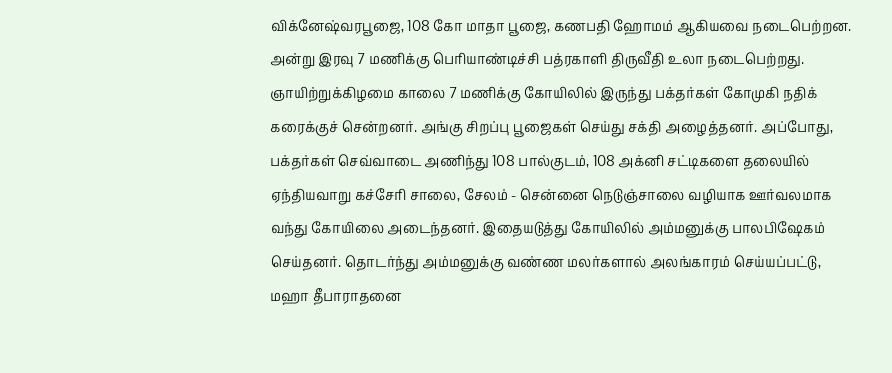விக்னேஷ்வரபூஜை, 108 கோ மாதா பூஜை, கணபதி ஹோமம் ஆகியவை நடைபெற்றன. அன்று இரவு 7 மணிக்கு பெரியாண்டிச்சி பத்ரகாளி திருவீதி உலா நடைபெற்றது.
ஞாயிற்றுக்கிழமை காலை 7 மணிக்கு கோயிலில் இருந்து பக்தர்கள் கோமுகி நதிக் கரைக்குச் சென்றனர். அங்கு சிறப்பு பூஜைகள் செய்து சக்தி அழைத்தனர். அப்போது, பக்தர்கள் செவ்வாடை அணிந்து 108 பால்குடம், 108 அக்னி சட்டிகளை தலையில் ஏந்தியவாறு கச்சேரி சாலை, சேலம் - சென்னை நெடுஞ்சாலை வழியாக ஊர்வலமாக வந்து கோயிலை அடைந்தனர். இதையடுத்து கோயிலில் அம்மனுக்கு பாலபிஷேகம் செய்தனர். தொடர்ந்து அம்மனுக்கு வண்ண மலர்களால் அலங்காரம் செய்யப்பட்டு, மஹா தீபாராதனை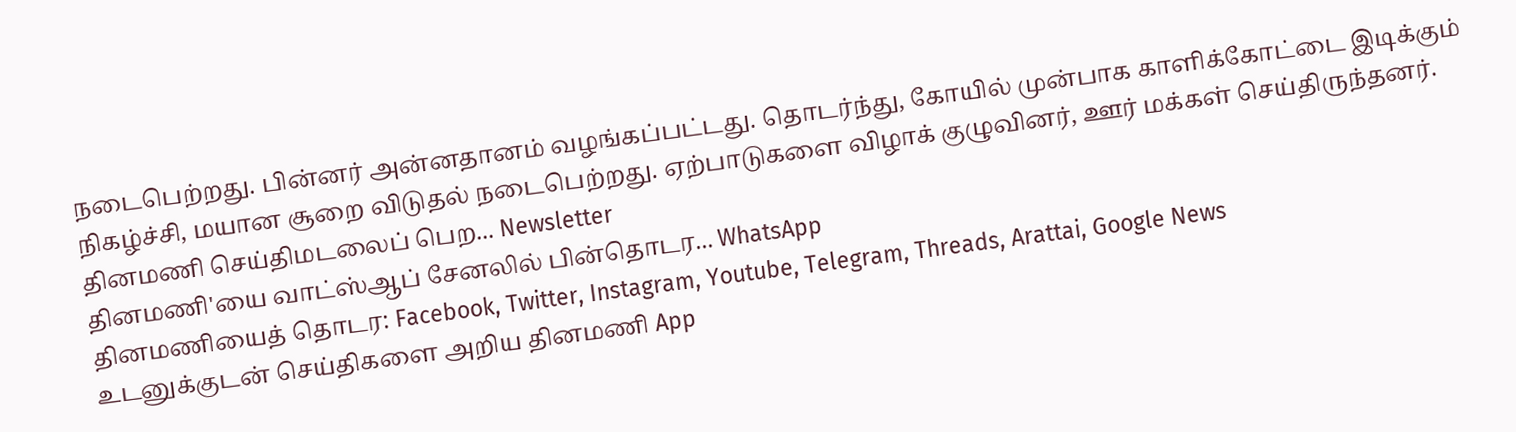நடைபெற்றது. பின்னர் அன்னதானம் வழங்கப்பட்டது. தொடர்ந்து, கோயில் முன்பாக காளிக்கோட்டை இடிக்கும் நிகழ்ச்சி, மயான சூறை விடுதல் நடைபெற்றது. ஏற்பாடுகளை விழாக் குழுவினர், ஊர் மக்கள் செய்திருந்தனர்.
தினமணி செய்திமடலைப் பெற... Newsletter
தினமணி'யை வாட்ஸ்ஆப் சேனலில் பின்தொடர... WhatsApp
தினமணியைத் தொடர: Facebook, Twitter, Instagram, Youtube, Telegram, Threads, Arattai, Google News
உடனுக்குடன் செய்திகளை அறிய தினமணி App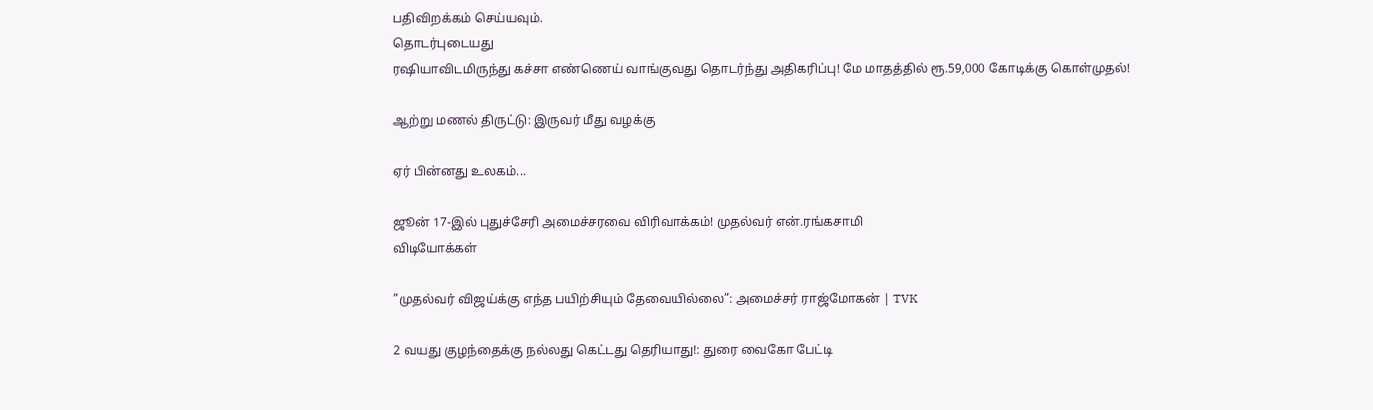பதிவிறக்கம் செய்யவும்.
தொடர்புடையது
ரஷியாவிடமிருந்து கச்சா எண்ணெய் வாங்குவது தொடர்ந்து அதிகரிப்பு! மே மாதத்தில் ரூ.59,000 கோடிக்கு கொள்முதல்!

ஆற்று மணல் திருட்டு: இருவர் மீது வழக்கு

ஏர் பின்னது உலகம்...

ஜூன் 17-இல் புதுச்சேரி அமைச்சரவை விரிவாக்கம்! முதல்வர் என்.ரங்கசாமி
விடியோக்கள்

”முதல்வர் விஜய்க்கு எந்த பயிற்சியும் தேவையில்லை”: அமைச்சர் ராஜ்மோகன் | TVK

2 வயது குழந்தைக்கு நல்லது கெட்டது தெரியாது!: துரை வைகோ பேட்டி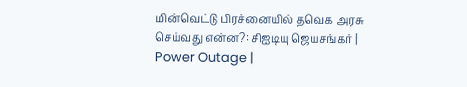மின்வெட்டு பிரச்னையில் தவெக அரசு செய்வது என்ன?: சிஐடியு ஜெயசங்கர் | Power Outage |